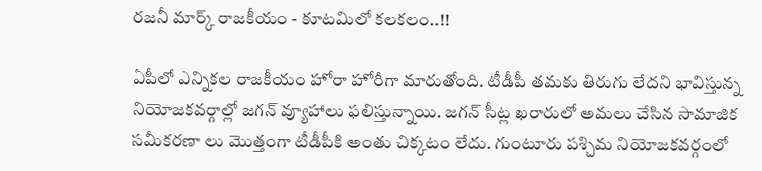రజనీ మార్క్ రాజకీయం - కూటమిలో కలకలం..!!

ఏపీలో ఎన్నికల రాజకీయం హోరా హోరీగా మారుతోంది. టీడీపీ తమకు తిరుగు లేదని భావిస్తున్న నియోజకవర్గాల్లో జగన్ వ్యూహాలు ఫలిస్తున్నాయి. జగన్ సీట్ల ఖరారులో అమలు చేసిన సామాజిక సమీకరణా లు మొత్తంగా టీడీపీకి అంతు చిక్కటం లేదు. గుంటూరు పశ్చిమ నియోజకవర్గంలో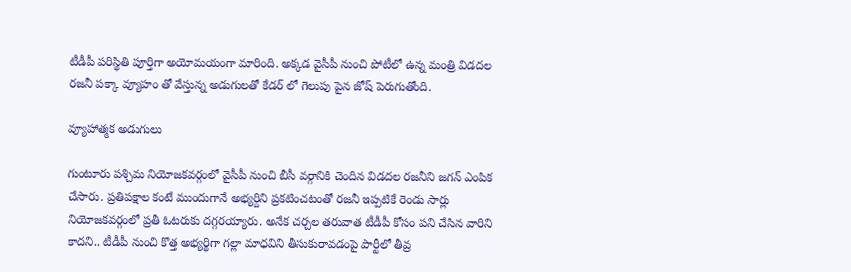టీడీపీ పరిస్థితి పూర్తిగా అయోమయంగా మారింది. అక్కడ వైసీపీ నుంచి పోటీలో ఉన్న మంత్రి విడదల రజనీ పక్కా వ్యూహం తో వేస్తున్న అడుగులతో కేడర్ లో గెలుపు పైన జోష్ పెరుగుతోంది.

వ్యూహాత్మక అడుగులు

గుంటూరు పశ్చిమ నియోజకవర్గంలో వైసీపీ నుంచి బీసీ వర్గానికి చెందిన విడదల రజనీని జగన్ ఎంపిక చేసారు. ప్రతిపక్షాల కంటే ముందుగానే అభ్యర్దిని ప్రకటించటంతో రజనీ ఇప్పటికే రెండు సార్లు నియోజకవర్గంలో ప్రతీ ఓటరుకు దగ్గరయ్యారు. అనేక చర్చల తరువాత టీడీపీ కోసం పని చేసిన వారిని కాదని.. టీడీపీ నుంచి కొత్త అభ్యర్థిగా గల్లా మాధవిని తీసుకురావడంపై పార్టీలో తీవ్ర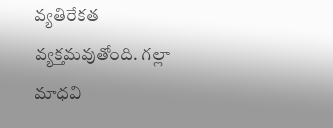వ్యతిరేకత వ్యక్తమవుతోంది. గల్లా మాధవి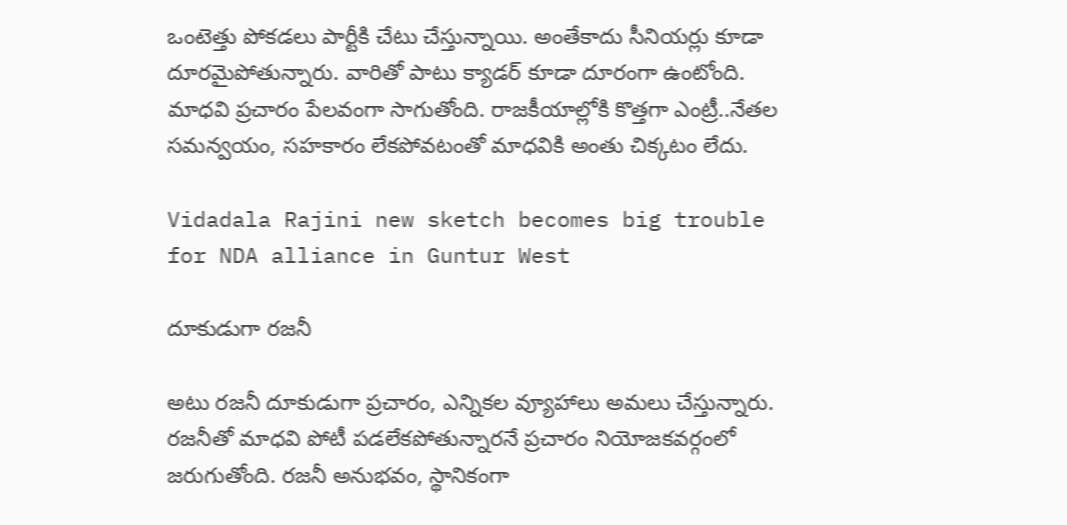ఒంటెత్తు పోకడలు పార్టీకి చేటు చేస్తున్నాయి. అంతేకాదు సీనియర్లు కూడా దూరమైపోతున్నారు. వారితో పాటు క్యాడర్ కూడా దూరంగా ఉంటోంది. మాధవి ప్రచారం పేలవంగా సాగుతోంది. రాజకీయాల్లోకి కొత్తగా ఎంట్రీ..నేతల సమన్వయం, సహకారం లేకపోవటంతో మాధవికి అంతు చిక్కటం లేదు.

Vidadala Rajini new sketch becomes big trouble for NDA alliance in Guntur West

దూకుడుగా రజనీ

అటు రజనీ దూకుడుగా ప్రచారం, ఎన్నికల వ్యూహాలు అమలు చేస్తున్నారు. రజనీతో మాధవి పోటీ పడలేకపోతున్నారనే ప్రచారం నియోజకవర్గంలో జరుగుతోంది. రజనీ అనుభవం, స్థానికంగా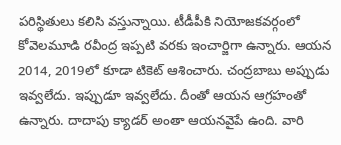పరిస్థితులు కలిసి వస్తున్నాయి. టీడీపీకి నియోజకవర్గంలో కోవెలమూడి రవీంద్ర ఇప్పటి వరకు ఇంచార్జిగా ఉన్నారు. ఆయన 2014, 2019లో కూడా టికెట్ ఆశించారు. చంద్రబాబు అప్పుడు ఇవ్వలేదు. ఇప్పుడూ ఇవ్వలేదు. దీంతో ఆయన ఆగ్రహంతో ఉన్నారు. దాదాపు క్యాడర్ అంతా ఆయనవైపే ఉంది. వారి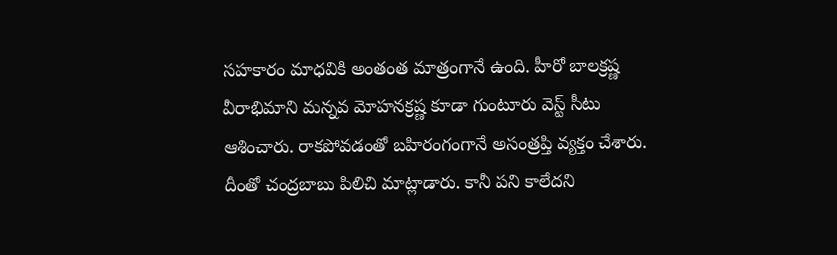సహకారం మాధవికి అంతంత మాత్రంగానే ఉంది. హీరో బాలక్రష్ణ వీరాభిమాని మన్నవ మోహనక్రష్ణ కూడా గుంటూరు వెస్ట్ సీటు ఆశించారు. రాకపోవడంతో బహిరంగంగానే అసంత్రప్తి వ్యక్తం చేశారు. దీంతో చంద్రబాబు పిలిచి మాట్లాడారు. కానీ పని కాలేదని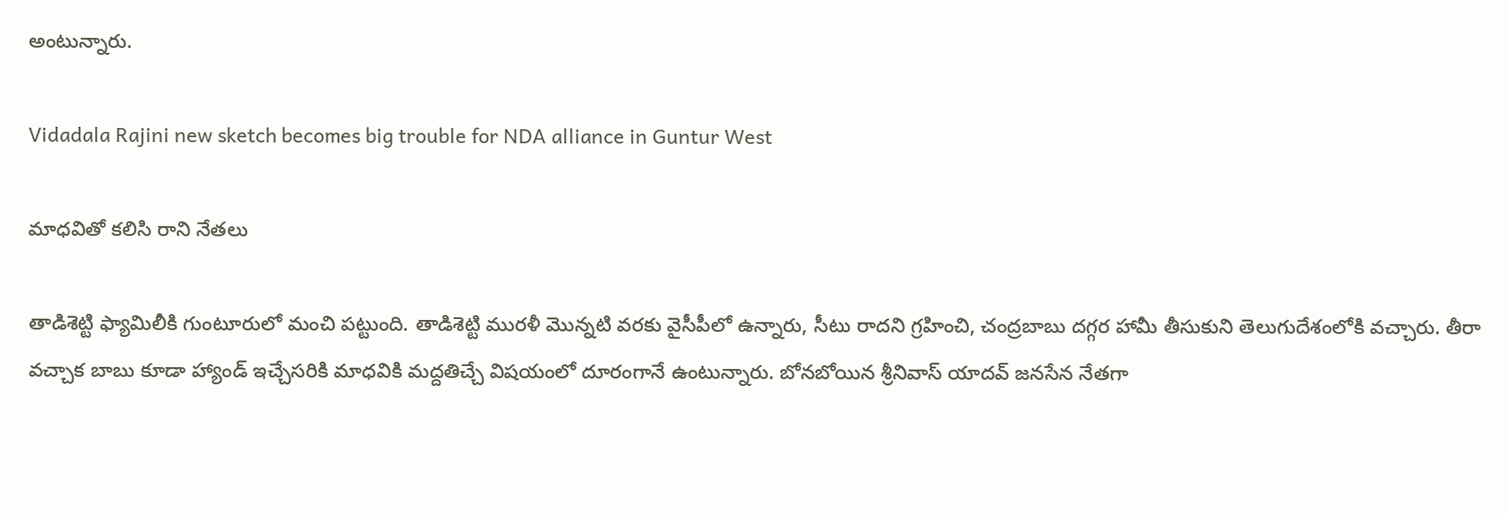అంటున్నారు.

Vidadala Rajini new sketch becomes big trouble for NDA alliance in Guntur West

మాధవితో కలిసి రాని నేతలు

తాడిశెట్టి ఫ్యామిలీకి గుంటూరులో మంచి పట్టుంది. తాడిశెట్టి మురళీ మొన్నటి వరకు వైసీపీలో ఉన్నారు, సీటు రాదని గ్రహించి, చంద్రబాబు దగ్గర హామీ తీసుకుని తెలుగుదేశంలోకి వచ్చారు. తీరా వచ్చాక బాబు కూడా హ్యాండ్ ఇచ్చేసరికి మాధవికి మద్దతిచ్చే విషయంలో దూరంగానే ఉంటున్నారు. బోనబోయిన శ్రీనివాస్ యాదవ్ జనసేన నేతగా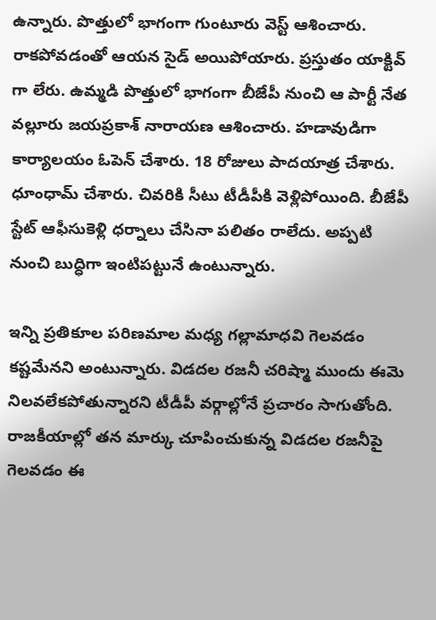ఉన్నారు. పొత్తులో భాగంగా గుంటూరు వెస్ట్ ఆశించారు. రాకపోవడంతో ఆయన సైడ్ అయిపోయారు. ప్రస్తుతం యాక్టివ్ గా లేరు. ఉమ్మడి పొత్తులో భాగంగా బీజేపీ నుంచి ఆ పార్టీ నేత వల్లూరు జయప్రకాశ్ నారాయణ ఆశించారు. హడావుడిగా కార్యాలయం ఓపెన్ చేశారు. 18 రోజులు పాదయాత్ర చేశారు. ధూంధామ్ చేశారు. చివరికి సీటు టీడీపీకి వెళ్లిపోయింది. బీజేపీ స్టేట్ ఆఫీసుకెళ్లి ధర్నాలు చేసినా పలితం రాలేదు. అప్పటి నుంచి బుద్ధిగా ఇంటిపట్టునే ఉంటున్నారు.

ఇన్ని ప్రతికూల పరిణమాల మధ్య గల్లామాధవి గెలవడం కష్టమేనని అంటున్నారు. విడదల రజనీ చరిష్మా ముందు ఈమె నిలవలేకపోతున్నారని టీడీపీ వర్గాల్లోనే ప్రచారం సాగుతోంది. రాజకీయాల్లో తన మార్కు చూపించుకున్న విడదల రజనీపై గెలవడం ఈ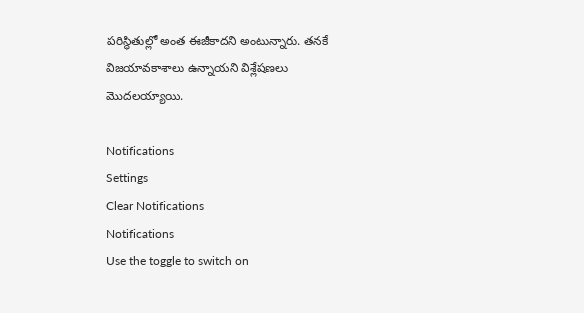పరిస్థితుల్లో అంత ఈజీకాదని అంటున్నారు. తనకే విజయావకాశాలు ఉన్నాయని విశ్లేషణలు మొదలయ్యాయి.

Notifications
Settings
Clear Notifications
Notifications
Use the toggle to switch on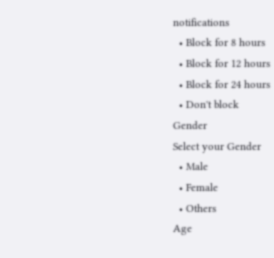notifications
  • Block for 8 hours
  • Block for 12 hours
  • Block for 24 hours
  • Don't block
Gender
Select your Gender
  • Male
  • Female
  • Others
Age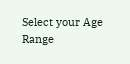Select your Age Range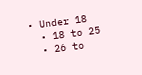• Under 18
  • 18 to 25
  • 26 to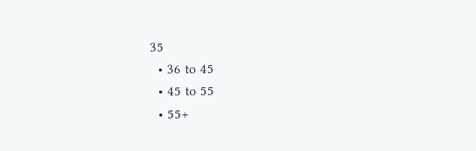35
  • 36 to 45
  • 45 to 55
  • 55+